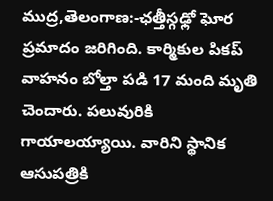ముద్ర,తెలంగాణ:-ఛత్తీస్గఢ్లో ఘోర ప్రమాదం జరిగింది. కార్మికుల పికప్ వాహనం బోల్తా పడి 17 మంది మృతి చెందారు. పలువురికి గాయాలయ్యాయి. వారిని స్థానిక ఆసుపత్రికి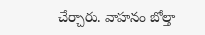చేర్చారు. వాహనం బోల్తా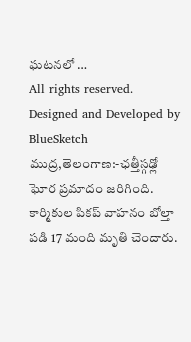ఘటనలో …
All rights reserved. Designed and Developed by BlueSketch
ముద్ర,తెలంగాణ:-ఛత్తీస్గఢ్లో ఘోర ప్రమాదం జరిగింది. కార్మికుల పికప్ వాహనం బోల్తా పడి 17 మంది మృతి చెందారు.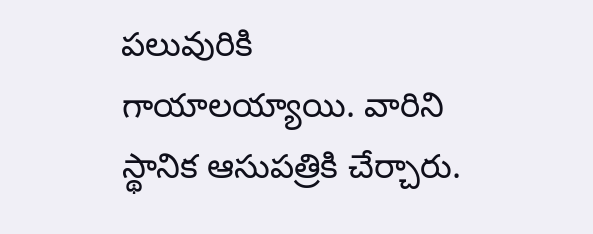పలువురికి గాయాలయ్యాయి. వారిని స్థానిక ఆసుపత్రికి చేర్చారు.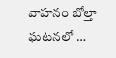వాహనం బోల్తా ఘటనలో …